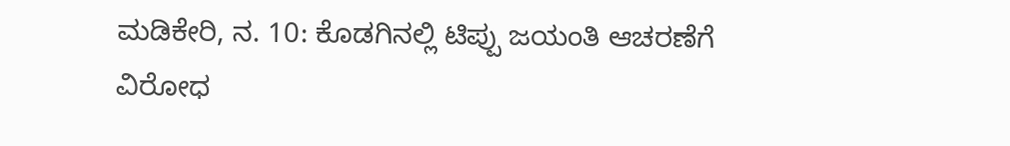ಮಡಿಕೇರಿ, ನ. 10: ಕೊಡಗಿನಲ್ಲಿ ಟಿಪ್ಪು ಜಯಂತಿ ಆಚರಣೆಗೆ ವಿರೋಧ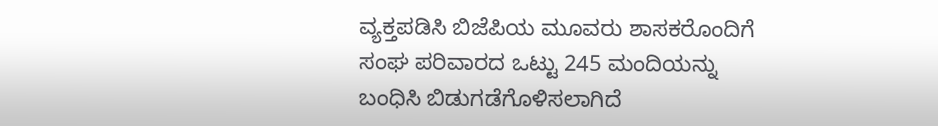ವ್ಯಕ್ತಪಡಿಸಿ ಬಿಜೆಪಿಯ ಮೂವರು ಶಾಸಕರೊಂದಿಗೆ ಸಂಘ ಪರಿವಾರದ ಒಟ್ಟು 245 ಮಂದಿಯನ್ನು ಬಂಧಿಸಿ ಬಿಡುಗಡೆಗೊಳಿಸಲಾಗಿದೆ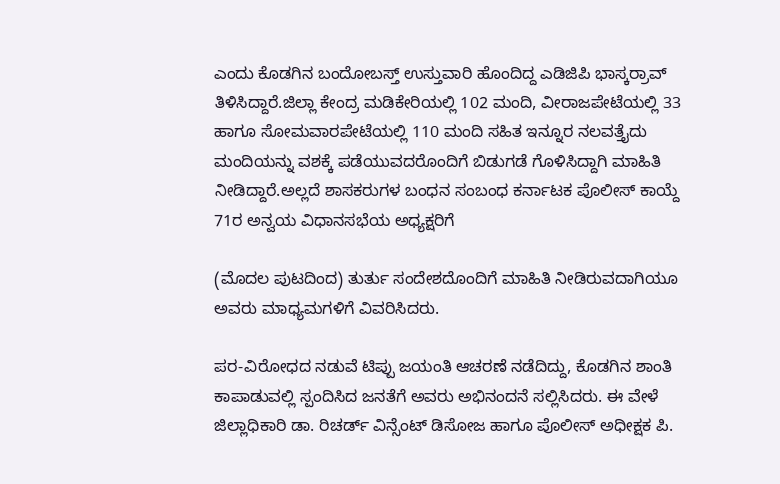ಎಂದು ಕೊಡಗಿನ ಬಂದೋಬಸ್ತ್ ಉಸ್ತುವಾರಿ ಹೊಂದಿದ್ದ ಎಡಿಜಿಪಿ ಭಾಸ್ಕರ್‍ರಾವ್ ತಿಳಿಸಿದ್ದಾರೆ.ಜಿಲ್ಲಾ ಕೇಂದ್ರ ಮಡಿಕೇರಿಯಲ್ಲಿ 102 ಮಂದಿ, ವೀರಾಜಪೇಟೆಯಲ್ಲಿ 33 ಹಾಗೂ ಸೋಮವಾರಪೇಟೆಯಲ್ಲಿ 110 ಮಂದಿ ಸಹಿತ ಇನ್ನೂರ ನಲವತ್ತೈದು ಮಂದಿಯನ್ನು ವಶಕ್ಕೆ ಪಡೆಯುವದರೊಂದಿಗೆ ಬಿಡುಗಡೆ ಗೊಳಿಸಿದ್ದಾಗಿ ಮಾಹಿತಿ ನೀಡಿದ್ದಾರೆ.ಅಲ್ಲದೆ ಶಾಸಕರುಗಳ ಬಂಧನ ಸಂಬಂಧ ಕರ್ನಾಟಕ ಪೊಲೀಸ್ ಕಾಯ್ದೆ 71ರ ಅನ್ವಯ ವಿಧಾನಸಭೆಯ ಅಧ್ಯಕ್ಷರಿಗೆ

(ಮೊದಲ ಪುಟದಿಂದ) ತುರ್ತು ಸಂದೇಶದೊಂದಿಗೆ ಮಾಹಿತಿ ನೀಡಿರುವದಾಗಿಯೂ ಅವರು ಮಾಧ್ಯಮಗಳಿಗೆ ವಿವರಿಸಿದರು.

ಪರ-ವಿರೋಧದ ನಡುವೆ ಟಿಪ್ಪು ಜಯಂತಿ ಆಚರಣೆ ನಡೆದಿದ್ದು, ಕೊಡಗಿನ ಶಾಂತಿ ಕಾಪಾಡುವಲ್ಲಿ ಸ್ಪಂದಿಸಿದ ಜನತೆಗೆ ಅವರು ಅಭಿನಂದನೆ ಸಲ್ಲಿಸಿದರು. ಈ ವೇಳೆ ಜಿಲ್ಲಾಧಿಕಾರಿ ಡಾ. ರಿಚರ್ಡ್ ವಿನ್ಸೆಂಟ್ ಡಿಸೋಜ ಹಾಗೂ ಪೊಲೀಸ್ ಅಧೀಕ್ಷಕ ಪಿ.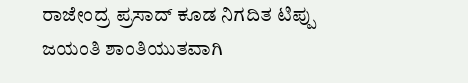ರಾಜೇಂದ್ರ ಪ್ರಸಾದ್ ಕೂಡ ನಿಗದಿತ ಟಿಪ್ಪು ಜಯಂತಿ ಶಾಂತಿಯುತವಾಗಿ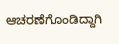ಆಚರಣೆಗೊಂಡಿದ್ದಾಗಿ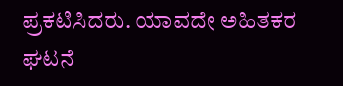ಪ್ರಕಟಿಸಿದರು. ಯಾವದೇ ಅಹಿತಕರ ಘಟನೆ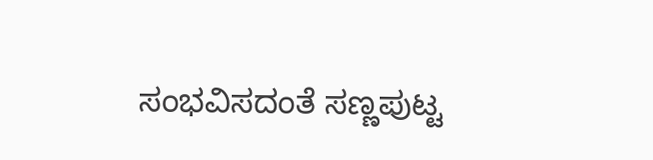ಸಂಭವಿಸದಂತೆ ಸಣ್ಣಪುಟ್ಟ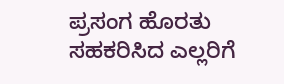ಪ್ರಸಂಗ ಹೊರತು ಸಹಕರಿಸಿದ ಎಲ್ಲರಿಗೆ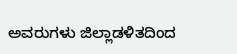ಅವರುಗಳು ಜಿಲ್ಲಾಡಳಿತದಿಂದ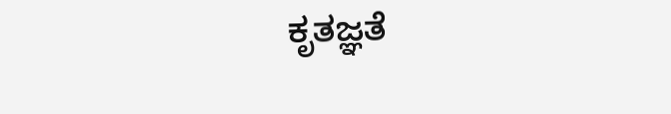ಕೃತಜ್ಞತೆ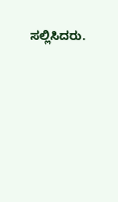ಸಲ್ಲಿಸಿದರು.